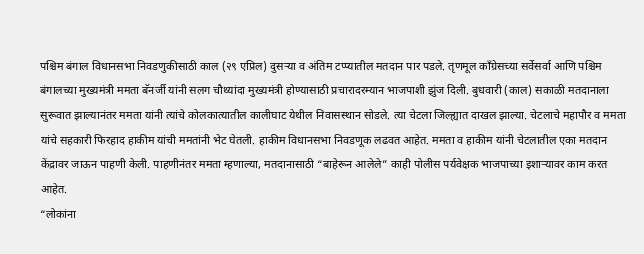पश्चिम बंगाल विधानसभा निवडणुकीसाठी काल (२९ एप्रिल) दुसऱ्या व अंतिम टप्प्यातील मतदान पार पडले. तृणमूल काँग्रेसच्या सर्वेसर्वा आणि पश्चिम बंगालच्या मुख्यमंत्री ममता बॅनर्जी यांनी सलग चौथ्यांदा मुख्यमंत्री होण्यासाठी प्रचारादरम्यान भाजपाशी झुंज दिली. बुधवारी (काल) सकाळी मतदानाला सुरूवात झाल्यानंतर ममता यांनी त्यांचे कोलकात्यातील कालीघाट येथील निवासस्थान सोडले. त्या चेटला जिल्ह्यात दाखल झाल्या. चेटलाचे महापौर व ममता यांचे सहकारी फिरहाद हाकीम यांची ममतांनी भेट घेतली. हाकीम विधानसभा निवडणूक लढवत आहेत. ममता व हाकीम यांनी चेटलातील एका मतदान केंद्रावर जाऊन पाहणी केली. पाहणीनंतर ममता म्हणाल्या, मतदानासाठी “बाहेरून आलेले” काही पोलीस पर्यवेक्षक भाजपाच्या इशाऱ्यावर काम करत आहेत.
“लोकांना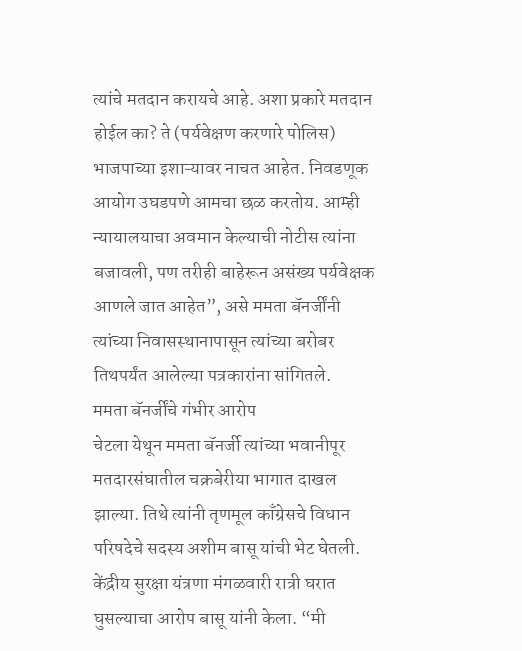त्यांचे मतदान करायचे आहे. अशा प्रकारे मतदान होईल का? ते (पर्यवेक्षण करणारे पोलिस) भाजपाच्या इशाऱ्यावर नाचत आहेत. निवडणूक आयोग उघडपणे आमचा छळ करतोय. आम्ही न्यायालयाचा अवमान केल्याची नोटीस त्यांना बजावली, पण तरीही बाहेरून असंख्य पर्यवेक्षक आणले जात आहेत”, असे ममता बॅनर्जींनी त्यांच्या निवासस्थानापासून त्यांच्या बरोबर तिथपर्यंत आलेल्या पत्रकारांना सांगितले.
ममता बॅनर्जींचे गंभीर आरोप
चेटला येथून ममता बॅनर्जी त्यांच्या भवानीपूर मतदारसंघातील चक्रबेरीया भागात दाखल झाल्या. तिथे त्यांनी तृणमूल काँग्रेसचे विधान परिषदेचे सदस्य अशीम बासू यांची भेट घेतली. केंद्रीय सुरक्षा यंत्रणा मंगळवारी रात्री घरात घुसल्याचा आरोप बासू यांनी केला. “मी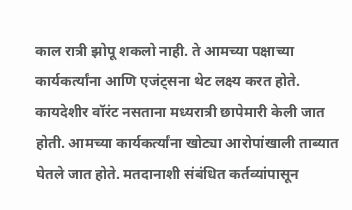काल रात्री झोपू शकलो नाही. ते आमच्या पक्षाच्या कार्यकर्त्यांना आणि एजंट्सना थेट लक्ष्य करत होते. कायदेशीर वॉरंट नसताना मध्यरात्री छापेमारी केली जात होती. आमच्या कार्यकर्त्यांना खोट्या आरोपांखाली ताब्यात घेतले जात होते. मतदानाशी संबंधित कर्तव्यांपासून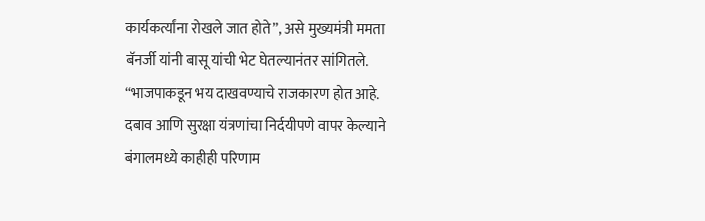कार्यकर्त्यांना रोखले जात होते”, असे मुख्यमंत्री ममता बॅनर्जी यांनी बासू यांची भेट घेतल्यानंतर सांगितले. “भाजपाकडून भय दाखवण्याचे राजकारण होत आहे. दबाव आणि सुरक्षा यंत्रणांचा निर्दयीपणे वापर केल्याने बंगालमध्ये काहीही परिणाम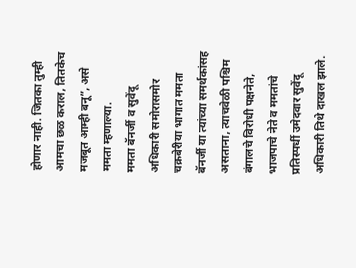होणार नाही. जितका तुम्ही आमचा छळ कराल, तितकेच मजबूत आम्ही बनू”, असे ममता म्हणाल्या.
ममता बॅनर्जी व सुवेंदू अधिकारी समोरासमोर
चक्रबेरीया भागात ममता बॅनर्जी या त्यांच्या समर्थकांसह असताना, त्याचवेळी पश्चिम बंगालचे विरोधी पक्षनेते, भाजपाचे नेते व ममतांचे प्रतिस्पर्धी उमेदवार सुवेंदू अधिकारी तिथे दाखल झाले.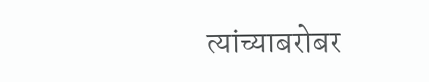त्यांच्याबरोबर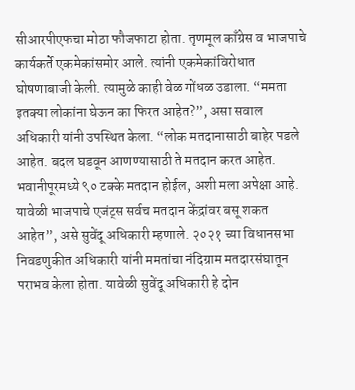सीआरपीएफचा मोठा फौजफाटा होता. तृणमूल काँग्रेस व भाजपाचे कार्यकर्ते एकमेकांसमोर आले. त्यांनी एकमेकांविरोधात घोषणाबाजी केली. त्यामुळे काही वेळ गोंधळ उडाला. “ममता इतक्या लोकांना घेऊन का फिरत आहेत?”, असा सवाल अधिकारी यांनी उपस्थित केला. “लोक मतदानासाठी बाहेर पडले आहेत. बदल घडवून आणण्यासाठी ते मतदान करत आहेत. भवानीपूरमध्ये ९० टक्के मतदान होईल, अशी मला अपेक्षा आहे. यावेळी भाजपाचे एजंट्स सर्वच मतदान केंद्रांवर बसू शकत आहेत”, असे सुवेंदू अधिकारी म्हणाले. २०२१ च्या विधानसभा निवडणुकीत अधिकारी यांनी ममतांचा नंदिग्राम मतदारसंघातून पराभव केला होता. यावेळी सुवेंदू अधिकारी हे दोन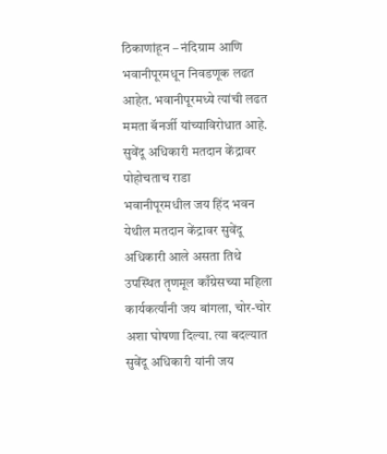ठिकाणांहून – नंदिग्राम आणि भवानीपूरमधून निवडणूक लढत आहेत. भवानीपूरमध्ये त्यांची लढत ममता बॅनर्जी यांच्याविरोधात आहे.
सुवेंदू अधिकारी मतदान केंद्रावर पोहोचताच राडा
भवानीपूरमधील जय हिंद भवन येथील मतदान केंद्रावर सुवेंदू अधिकारी आले असता तिथे उपस्थित तृणमूल काँग्रेसच्या महिला कार्यकर्त्यांनी जय बांगला, चोर-चोर अशा घोषणा दिल्या. त्या बदल्यात सुवेंदू अधिकारी यांनी जय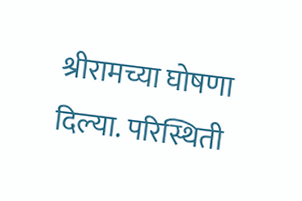श्रीरामच्या घोषणा दिल्या. परिस्थिती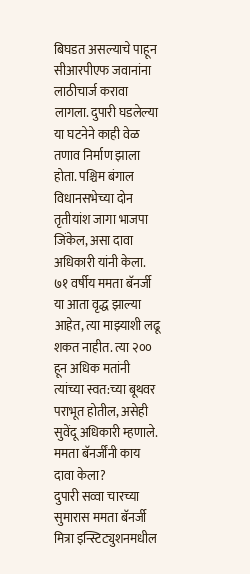बिघडत असल्याचे पाहून सीआरपीएफ जवानांना लाठीचार्ज करावा लागला. दुपारी घडलेल्या या घटनेने काही वेळ तणाव निर्माण झाला होता. पश्चिम बंगाल विधानसभेच्या दोन तृतीयांश जागा भाजपा जिंकेल, असा दावा अधिकारी यांनी केला. ७१ वर्षीय ममता बॅनर्जी या आता वृद्ध झाल्या आहेत, त्या माझ्याशी लढू शकत नाहीत. त्या २०० हून अधिक मतांनी त्यांच्या स्वत:च्या बूथवर पराभूत होतील, असेही सुवेंदू अधिकारी म्हणाले.
ममता बॅनर्जींनी काय दावा केला?
दुपारी सव्वा चारच्या सुमारास ममता बॅनर्जी मित्रा इन्स्टिट्युशनमधील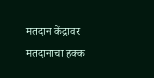मतदान केंद्रावर मतदानाचा हक्क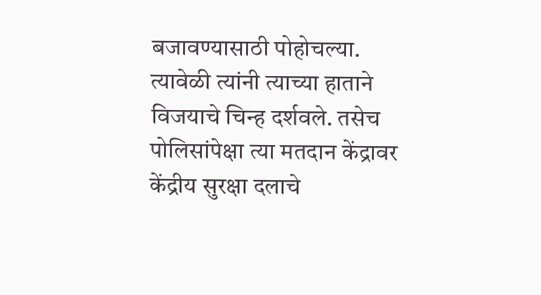बजावण्यासाठी पोहोचल्या. त्यावेळी त्यांनी त्याच्या हाताने विजयाचे चिन्ह दर्शवले. तसेच पोलिसांपेक्षा त्या मतदान केंद्रावर केंद्रीय सुरक्षा दलाचे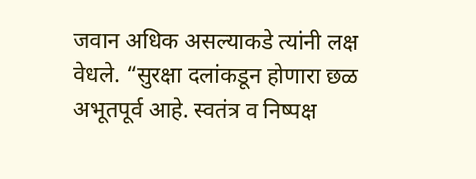जवान अधिक असल्याकडे त्यांनी लक्ष वेधले. “सुरक्षा दलांकडून होणारा छळ अभूतपूर्व आहे. स्वतंत्र व निष्पक्ष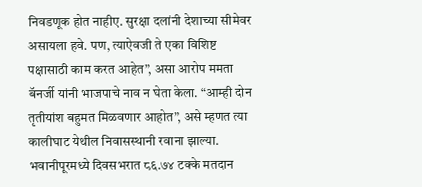निवडणूक होत नाहीए. सुरक्षा दलांनी देशाच्या सीमेवर असायला हवे. पण, त्याऐवजी ते एका विशिष्ट पक्षासाठी काम करत आहेत”, असा आरोप ममता बॅनर्जी यांनी भाजपाचे नाव न घेता केला. “आम्ही दोन तृतीयांश बहुमत मिळवणार आहोत”, असे म्हणत त्या कालीघाट येथील निवासस्थानी रवाना झाल्या. भवानीपूरमध्ये दिवसभरात ८६.७४ टक्के मतदान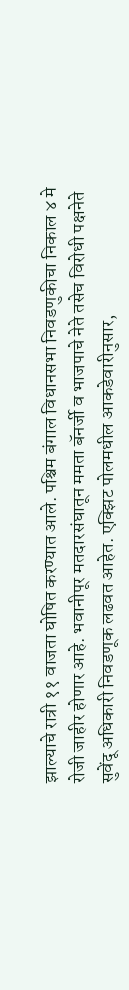झाल्याचे रात्री ११ वाजता घोषित करण्यात आले. पश्चिम बंगाल विधानसभा निवडणुकीचा निकाल ४ मे रोजी जाहीर होणार आहे. भवानीपूर मतदारसंघातून ममता बॅनर्जी व भाजपाचे नेते तसेच विरोधी पक्षनेते सुवेंदू अधिकारी निवडणूक लढवत आहेत. एक्झिट पोलमधील आकडेवारीनुसार,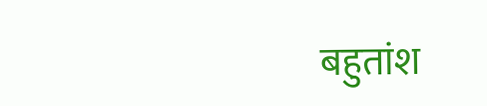बहुतांश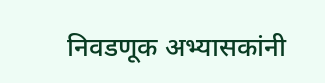निवडणूक अभ्यासकांनी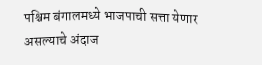पश्चिम बंगालमध्ये भाजपाची सत्ता येणार असल्याचे अंदाज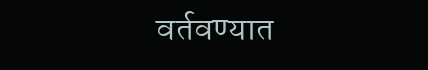वर्तवण्यात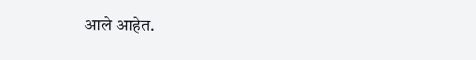आले आहेत.